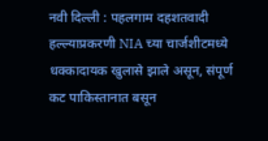नवी दिल्ली : पहलगाम दहशतवादी हल्ल्याप्रकरणी NIA च्या चार्जशीटमध्ये धक्कादायक खुलासे झाले असून, संपूर्ण कट पाकिस्तानात बसून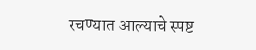रचण्यात आल्याचे स्पष्ट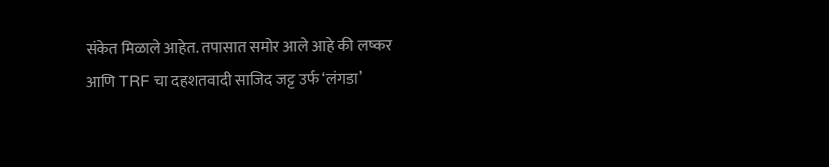संकेत मिळाले आहेत. तपासात समोर आले आहे की लष्कर आणि TRF चा दहशतवादी साजिद जट्ट उर्फ ‘लंगडा’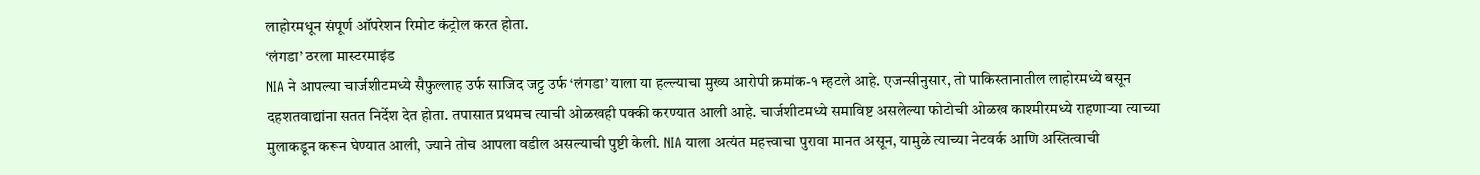लाहोरमधून संपूर्ण ऑपरेशन रिमोट कंट्रोल करत होता.
‘लंगडा’ ठरला मास्टरमाइंड
NIA ने आपल्या चार्जशीटमध्ये सैफुल्लाह उर्फ साजिद जट्ट उर्फ ‘लंगडा’ याला या हल्ल्याचा मुख्य आरोपी क्रमांक-१ म्हटले आहे. एजन्सीनुसार, तो पाकिस्तानातील लाहोरमध्ये बसून दहशतवाद्यांना सतत निर्देश देत होता. तपासात प्रथमच त्याची ओळखही पक्की करण्यात आली आहे. चार्जशीटमध्ये समाविष्ट असलेल्या फोटोची ओळख काश्मीरमध्ये राहणाऱ्या त्याच्या मुलाकडून करून घेण्यात आली, ज्याने तोच आपला वडील असल्याची पुष्टी केली. NIA याला अत्यंत महत्त्वाचा पुरावा मानत असून, यामुळे त्याच्या नेटवर्क आणि अस्तित्वाची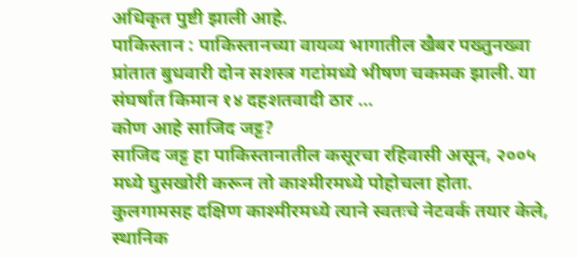अधिकृत पुष्टी झाली आहे.
पाकिस्तान : पाकिस्तानच्या वायव्य भागातील खैबर पख्तुनख्वा प्रांतात बुधवारी दोन सशस्त्र गटांमध्ये भीषण चकमक झाली. या संघर्षात किमान १४ दहशतवादी ठार ...
कोण आहे साजिद जट्ट?
साजिद जट्ट हा पाकिस्तानातील कसूरचा रहिवासी असून, २००५ मध्ये घुसखोरी करून तो काश्मीरमध्ये पोहोचला होता. कुलगामसह दक्षिण काश्मीरमध्ये त्याने स्वतःचे नेटवर्क तयार केले, स्थानिक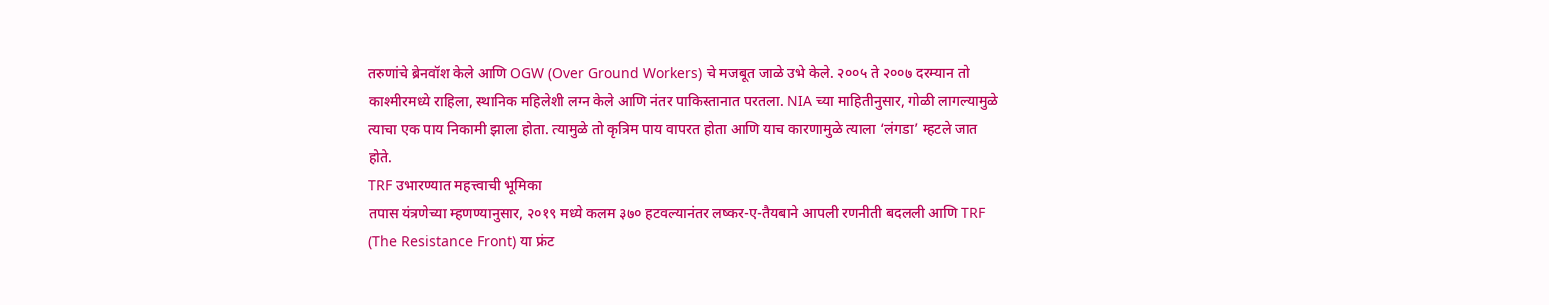तरुणांचे ब्रेनवॉश केले आणि OGW (Over Ground Workers) चे मजबूत जाळे उभे केले. २००५ ते २००७ दरम्यान तो काश्मीरमध्ये राहिला, स्थानिक महिलेशी लग्न केले आणि नंतर पाकिस्तानात परतला. NIA च्या माहितीनुसार, गोळी लागल्यामुळे त्याचा एक पाय निकामी झाला होता. त्यामुळे तो कृत्रिम पाय वापरत होता आणि याच कारणामुळे त्याला ‘लंगडा’ म्हटले जात होते.
TRF उभारण्यात महत्त्वाची भूमिका
तपास यंत्रणेच्या म्हणण्यानुसार, २०१९ मध्ये कलम ३७० हटवल्यानंतर लष्कर-ए-तैयबाने आपली रणनीती बदलली आणि TRF (The Resistance Front) या फ्रंट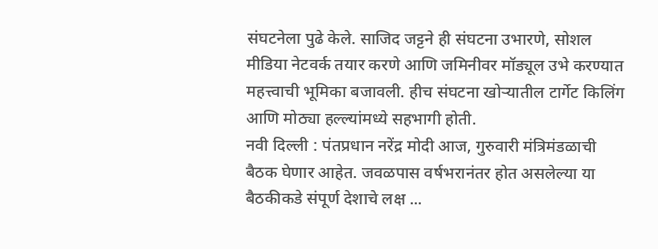संघटनेला पुढे केले. साजिद जट्टने ही संघटना उभारणे, सोशल मीडिया नेटवर्क तयार करणे आणि जमिनीवर मॉड्यूल उभे करण्यात महत्त्वाची भूमिका बजावली. हीच संघटना खोऱ्यातील टार्गेट किलिंग आणि मोठ्या हल्ल्यांमध्ये सहभागी होती.
नवी दिल्ली : पंतप्रधान नरेंद्र मोदी आज, गुरुवारी मंत्रिमंडळाची बैठक घेणार आहेत. जवळपास वर्षभरानंतर होत असलेल्या या बैठकीकडे संपूर्ण देशाचे लक्ष ...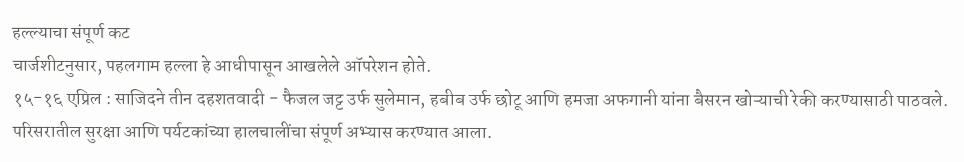हल्ल्याचा संपूर्ण कट
चार्जशीटनुसार, पहलगाम हल्ला हे आधीपासून आखलेले ऑपरेशन होते.
१५-१६ एप्रिल : साजिदने तीन दहशतवादी - फैजल जट्ट उर्फ सुलेमान, हबीब उर्फ छोटू आणि हमजा अफगानी यांना बैसरन खोऱ्याची रेकी करण्यासाठी पाठवले. परिसरातील सुरक्षा आणि पर्यटकांच्या हालचालींचा संपूर्ण अभ्यास करण्यात आला.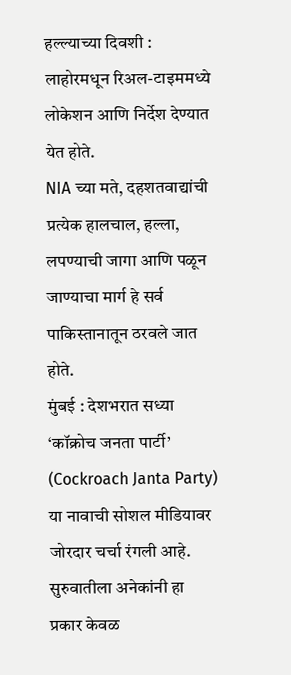हल्ल्याच्या दिवशी : लाहोरमधून रिअल-टाइममध्ये लोकेशन आणि निर्देश देण्यात येत होते.
NIA च्या मते, दहशतवाद्यांची प्रत्येक हालचाल, हल्ला, लपण्याची जागा आणि पळून जाण्याचा मार्ग हे सर्व पाकिस्तानातून ठरवले जात होते.
मुंबई : देशभरात सध्या ‘कॉक्रोच जनता पार्टी’ (Cockroach Janta Party) या नावाची सोशल मीडियावर जोरदार चर्चा रंगली आहे. सुरुवातीला अनेकांनी हा प्रकार केवळ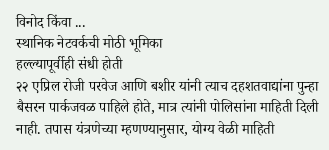विनोद किंवा ...
स्थानिक नेटवर्कची मोठी भूमिका
हल्ल्यापूर्वीही संधी होती
२२ एप्रिल रोजी परवेज आणि बशीर यांनी त्याच दहशतवाद्यांना पुन्हा बैसरन पार्कजवळ पाहिले होते, मात्र त्यांनी पोलिसांना माहिती दिली नाही. तपास यंत्रणेच्या म्हणण्यानुसार, योग्य वेळी माहिती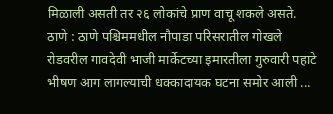मिळाली असती तर २६ लोकांचे प्राण वाचू शकले असते.
ठाणे : ठाणे पश्चिममधील नौपाडा परिसरातील गोखले रोडवरील गावदेवी भाजी मार्केटच्या इमारतीला गुरुवारी पहाटे भीषण आग लागल्याची धक्कादायक घटना समोर आली ...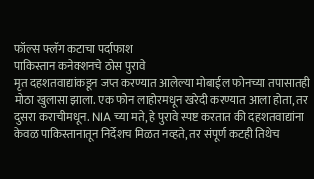फॉल्स फ्लॅग कटाचा पर्दाफाश
पाकिस्तान कनेक्शनचे ठोस पुरावे
मृत दहशतवाद्यांकडून जप्त करण्यात आलेल्या मोबाईल फोनच्या तपासातही मोठा खुलासा झाला. एक फोन लाहोरमधून खरेदी करण्यात आला होता, तर दुसरा कराचीमधून. NIA च्या मते, हे पुरावे स्पष्ट करतात की दहशतवाद्यांना केवळ पाकिस्तानातून निर्देशच मिळत नव्हते, तर संपूर्ण कटही तिथेच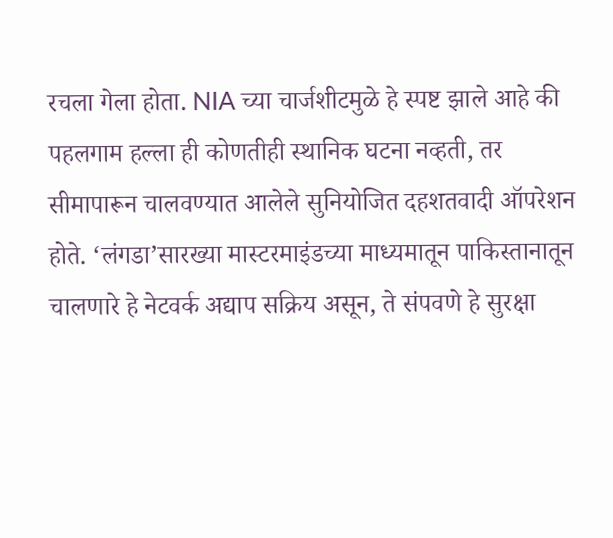रचला गेला होता. NIA च्या चार्जशीटमुळे हे स्पष्ट झाले आहे की पहलगाम हल्ला ही कोणतीही स्थानिक घटना नव्हती, तर सीमापारून चालवण्यात आलेले सुनियोजित दहशतवादी ऑपरेशन होते. ‘लंगडा’सारख्या मास्टरमाइंडच्या माध्यमातून पाकिस्तानातून चालणारे हे नेटवर्क अद्याप सक्रिय असून, ते संपवणे हे सुरक्षा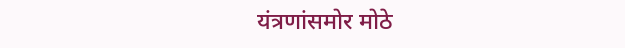यंत्रणांसमोर मोठे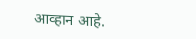आव्हान आहे.